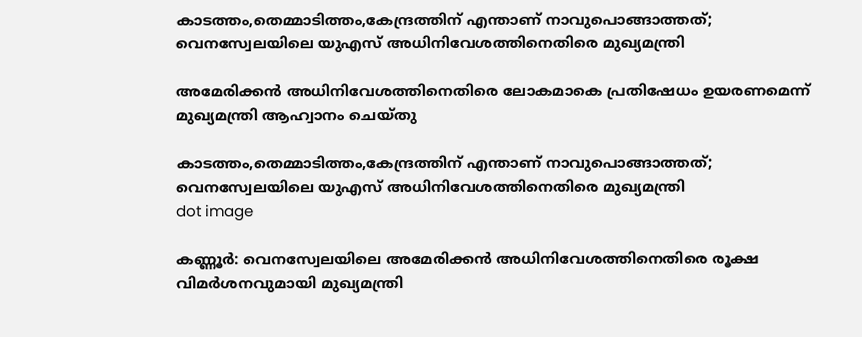കാടത്തം,തെമ്മാടിത്തം,കേന്ദ്രത്തിന് എന്താണ് നാവുപൊങ്ങാത്തത്; വെനസ്വേലയിലെ യുഎസ് അധിനിവേശത്തിനെതിരെ മുഖ്യമന്ത്രി

അമേരിക്കന്‍ അധിനിവേശത്തിനെതിരെ ലോകമാകെ പ്രതിഷേധം ഉയരണമെന്ന് മുഖ്യമന്ത്രി ആഹ്വാനം ചെയ്തു

കാടത്തം,തെമ്മാടിത്തം,കേന്ദ്രത്തിന് എന്താണ് നാവുപൊങ്ങാത്തത്; വെനസ്വേലയിലെ യുഎസ് അധിനിവേശത്തിനെതിരെ മുഖ്യമന്ത്രി
dot image

കണ്ണൂര്‍: വെനസ്വേലയിലെ അമേരിക്കന്‍ അധിനിവേശത്തിനെതിരെ രൂക്ഷ വിമര്‍ശനവുമായി മുഖ്യമന്ത്രി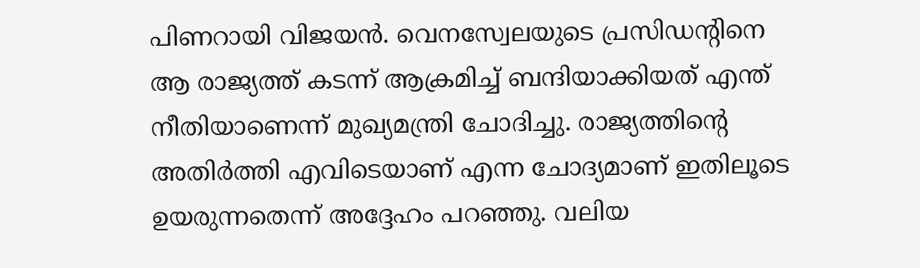പിണറായി വിജയന്‍. വെനസ്വേലയുടെ പ്രസിഡന്റിനെ ആ രാജ്യത്ത് കടന്ന് ആക്രമിച്ച് ബന്ദിയാക്കിയത് എന്ത് നീതിയാണെന്ന് മുഖ്യമന്ത്രി ചോദിച്ചു. രാജ്യത്തിന്റെ അതിര്‍ത്തി എവിടെയാണ് എന്ന ചോദ്യമാണ് ഇതിലൂടെ ഉയരുന്നതെന്ന് അദ്ദേഹം പറഞ്ഞു. വലിയ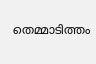തെമ്മാടിത്തം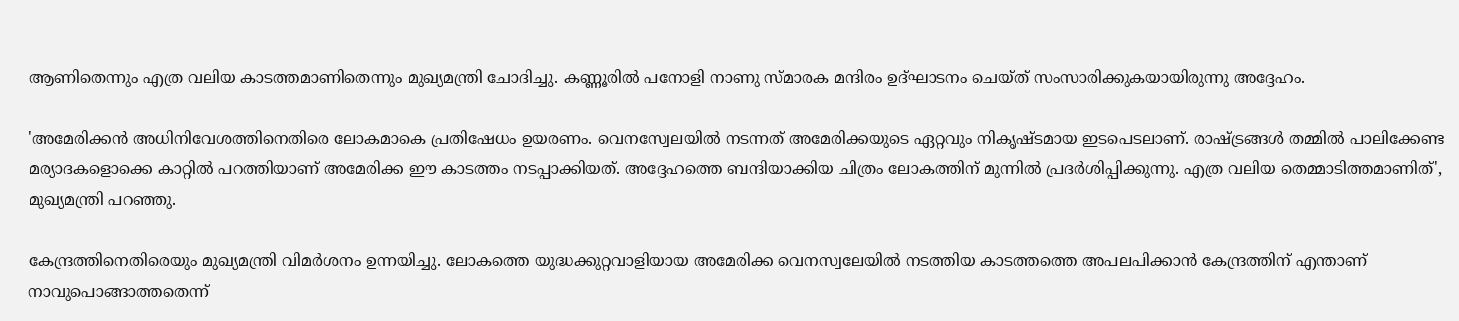ആണിതെന്നും എത്ര വലിയ കാടത്തമാണിതെന്നും മുഖ്യമന്ത്രി ചോദിച്ചു. കണ്ണൂരില്‍ പനോളി നാണു സ്മാരക മന്ദിരം ഉദ്ഘാടനം ചെയ്ത് സംസാരിക്കുകയായിരുന്നു അദ്ദേഹം.

'അമേരിക്കന്‍ അധിനിവേശത്തിനെതിരെ ലോകമാകെ പ്രതിഷേധം ഉയരണം. വെനസ്വേലയില്‍ നടന്നത് അമേരിക്കയുടെ ഏറ്റവും നികൃഷ്ടമായ ഇടപെടലാണ്. രാഷ്ട്രങ്ങള്‍ തമ്മില്‍ പാലിക്കേണ്ട മര്യാദകളൊക്കെ കാറ്റില്‍ പറത്തിയാണ് അമേരിക്ക ഈ കാടത്തം നടപ്പാക്കിയത്. അദ്ദേഹത്തെ ബന്ദിയാക്കിയ ചിത്രം ലോകത്തിന് മുന്നില്‍ പ്രദര്‍ശിപ്പിക്കുന്നു. എത്ര വലിയ തെമ്മാടിത്തമാണിത്', മുഖ്യമന്ത്രി പറഞ്ഞു.

കേന്ദ്രത്തിനെതിരെയും മുഖ്യമന്ത്രി വിമര്‍ശനം ഉന്നയിച്ചു. ലോകത്തെ യുദ്ധക്കുറ്റവാളിയായ അമേരിക്ക വെനസ്വലേയില്‍ നടത്തിയ കാടത്തത്തെ അപലപിക്കാന്‍ കേന്ദ്രത്തിന് എന്താണ് നാവുപൊങ്ങാത്തതെന്ന്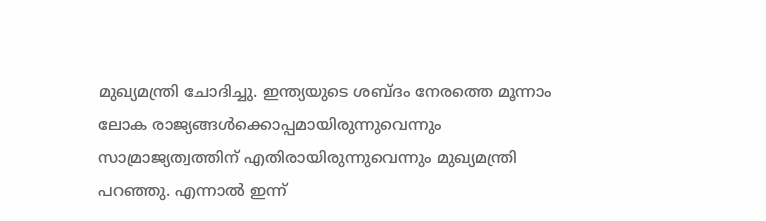മുഖ്യമന്ത്രി ചോദിച്ചു. ഇന്ത്യയുടെ ശബ്ദം നേരത്തെ മൂന്നാം ലോക രാജ്യങ്ങള്‍ക്കൊപ്പമായിരുന്നുവെന്നും സാമ്രാജ്യത്വത്തിന് എതിരായിരുന്നുവെന്നും മുഖ്യമന്ത്രി പറഞ്ഞു. എന്നാല്‍ ഇന്ന്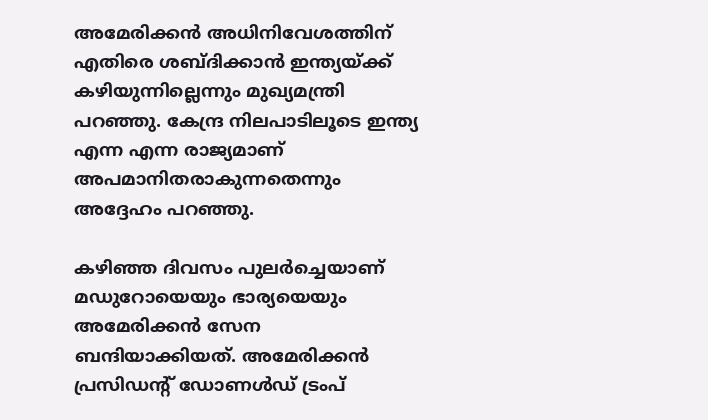അമേരിക്കന്‍ അധിനിവേശത്തിന് എതിരെ ശബ്ദിക്കാന്‍ ഇന്ത്യയ്ക്ക് കഴിയുന്നില്ലെന്നും മുഖ്യമന്ത്രി പറഞ്ഞു. കേന്ദ്ര നിലപാടിലൂടെ ഇന്ത്യ എന്ന എന്ന രാജ്യമാണ് അപമാനിതരാകുന്നതെന്നും അദ്ദേഹം പറഞ്ഞു.

കഴിഞ്ഞ ദിവസം പുലര്‍ച്ചെയാണ് മഡുറോയെയും ഭാര്യയെയും അമേരിക്കന്‍ സേന ബന്ദിയാക്കിയത്. അമേരിക്കന്‍ പ്രസിഡന്റ് ഡോണള്‍ഡ് ട്രംപ്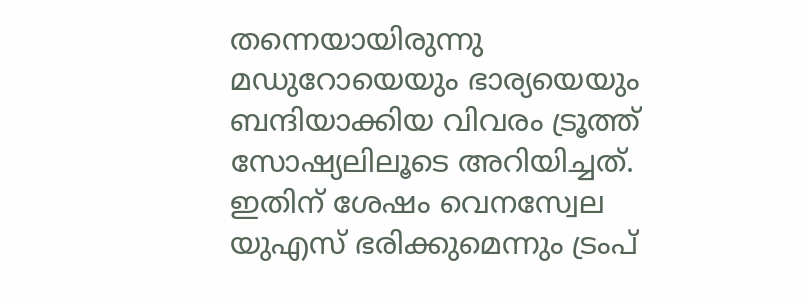തന്നെയായിരുന്നു മഡുറോയെയും ഭാര്യയെയും ബന്ദിയാക്കിയ വിവരം ട്രൂത്ത് സോഷ്യലിലൂടെ അറിയിച്ചത്. ഇതിന് ശേഷം വെനസ്വേല യുഎസ് ഭരിക്കുമെന്നും ട്രംപ്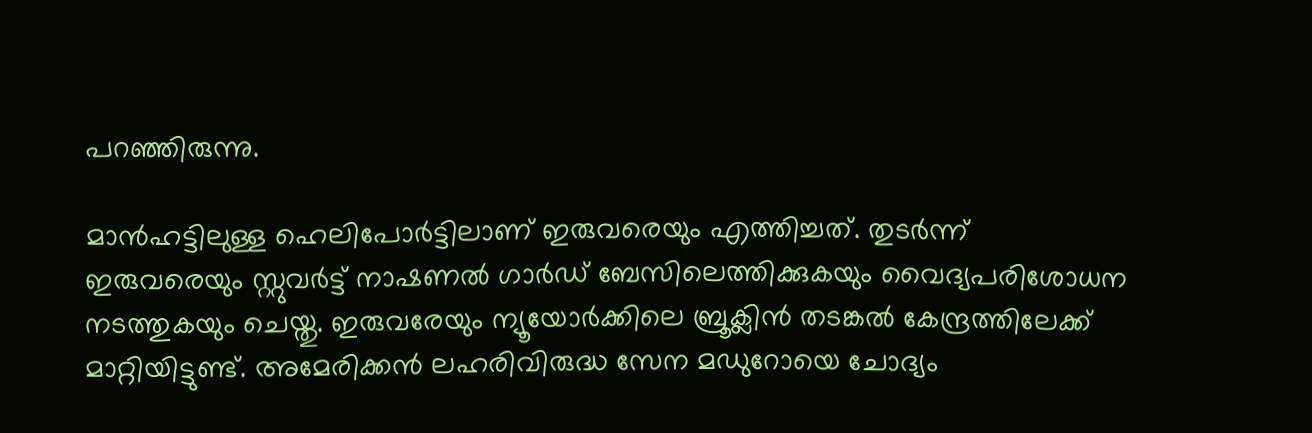പറഞ്ഞിരുന്നു.

മാന്‍ഹട്ടിലുള്ള ഹെലിപോര്‍ട്ടിലാണ് ഇരുവരെയും എത്തിച്ചത്. തുടര്‍ന്ന് ഇരുവരെയും സ്റ്റുവര്‍ട്ട് നാഷണല്‍ ഗാര്‍ഡ് ബേസിലെത്തിക്കുകയും വൈദ്യപരിശോധന നടത്തുകയും ചെയ്തു. ഇരുവരേയും ന്യൂയോര്‍ക്കിലെ ബ്രൂക്ലിന്‍ തടങ്കല്‍ കേന്ദ്രത്തിലേക്ക് മാറ്റിയിട്ടുണ്ട്. അമേരിക്കന്‍ ലഹരിവിരുദ്ധ സേന മഡുറോയെ ചോദ്യം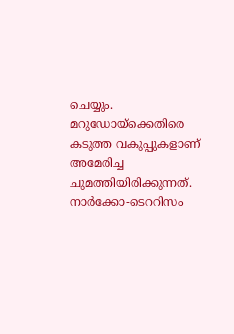ചെയ്യും. മറുഡോയ്ക്കെതിരെ കടുത്ത വകുപ്പുകളാണ് അമേരിച്ച ചുമത്തിയിരിക്കുന്നത്. നാര്‍ക്കോ-ടെററിസം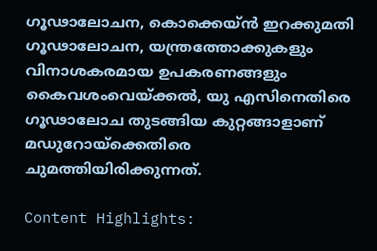ഗൂഢാലോചന, കൊക്കെയ്ന്‍ ഇറക്കുമതി ഗൂഢാലോചന, യന്ത്രത്തോക്കുകളും വിനാശകരമായ ഉപകരണങ്ങളും കൈവശംവെയ്ക്കല്‍, യു എസിനെതിരെ ഗൂഢാലോച തുടങ്ങിയ കുറ്റങ്ങാളാണ് മഡുറോയ്ക്കെതിരെ ചുമത്തിയിരിക്കുന്നത്.

Content Highlights: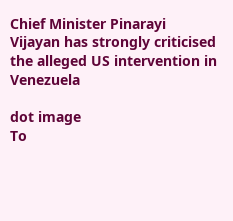Chief Minister Pinarayi Vijayan has strongly criticised the alleged US intervention in Venezuela

dot image
To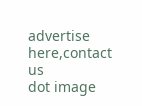advertise here,contact us
dot image